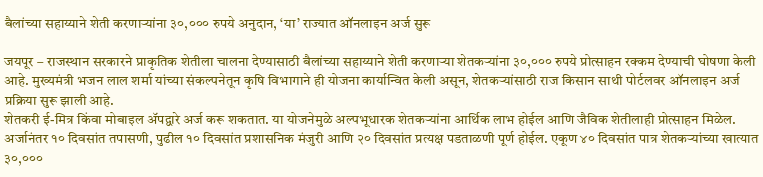बैलांच्या सहाय्याने शेती करणाऱ्यांना ३०,००० रुपये अनुदान, ‘या’ राज्यात ऑनलाइन अर्ज सुरू

जयपूर – राजस्थान सरकारने प्राकृतिक शेतीला चालना देण्यासाठी बैलांच्या सहाय्याने शेती करणाऱ्या शेतकऱ्यांना ३०,००० रुपये प्रोत्साहन रक्कम देण्याची घोषणा केली आहे. मुख्यमंत्री भजन लाल शर्मा यांच्या संकल्पनेतून कृषि विभागाने ही योजना कार्यान्वित केली असून, शेतकऱ्यांसाठी राज किसान साथी पोर्टलवर ऑनलाइन अर्ज प्रक्रिया सुरू झाली आहे.
शेतकरी ई-मित्र किंवा मोबाइल ॲपद्वारे अर्ज करू शकतात. या योजनेमुळे अल्पभूधारक शेतकऱ्यांना आर्थिक लाभ होईल आणि जैविक शेतीलाही प्रोत्साहन मिळेल.
अर्जानंतर १० दिवसांत तपासणी, पुढील १० दिवसांत प्रशासनिक मंजुरी आणि २० दिवसांत प्रत्यक्ष पडताळणी पूर्ण होईल. एकूण ४० दिवसांत पात्र शेतकऱ्यांच्या खात्यात ३०,०००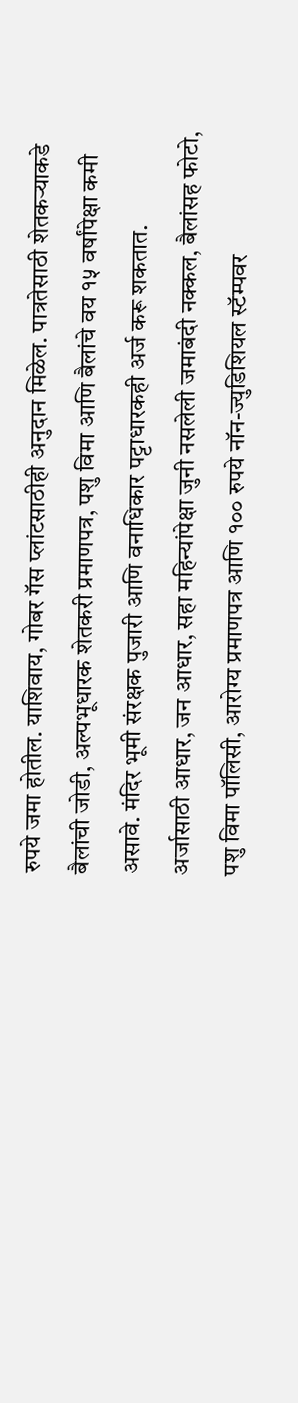रुपये जमा होतील. याशिवाय, गोबर गॅस प्लांटसाठीही अनुदान मिळेल. पात्रतेसाठी शेतकऱ्याकडे बैलांची जोडी, अल्पभूधारक शेतकरी प्रमाणपत्र, पशु विमा आणि बैलांचे वय १५ वर्षांपेक्षा कमी असावे. मंदिर भूमी संरक्षक पुजारी आणि वनाधिकार पट्टाधारकही अर्ज करू शकतात.
अर्जासाठी आधार, जन आधार, सहा महिन्यांपेक्षा जुनी नसलेली जमाबंदी नक्कल, बैलांसह फोटो, पशु विमा पॉलिसी, आरोग्य प्रमाणपत्र आणि १०० रुपये नॉन-ज्युडिशियल स्टॅम्पवर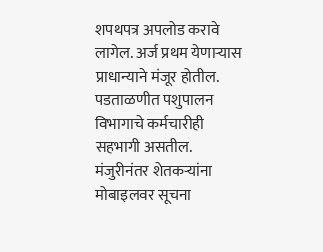शपथपत्र अपलोड करावे लागेल. अर्ज प्रथम येणाऱ्यास प्राधान्याने मंजूर होतील. पडताळणीत पशुपालन विभागाचे कर्मचारीही सहभागी असतील. मंजुरीनंतर शेतकऱ्यांना मोबाइलवर सूचना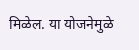मिळेल. या योजनेमुळे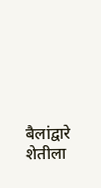बैलांद्वारे शेतीला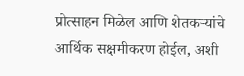प्रोत्साहन मिळेल आणि शेतकऱ्यांचे आर्थिक सक्षमीकरण होईल, अशी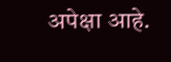अपेक्षा आहे.